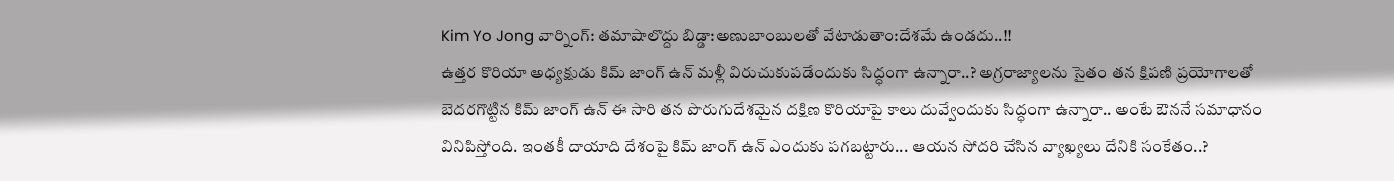Kim Yo Jong వార్నింగ్: తమాషాలొద్దు బిడ్డా:అణుబాంబులతో వేటాడుతాం:దేశమే ఉండదు..!!
ఉత్తర కొరియా అధ్యక్షుడు కిమ్ జాంగ్ ఉన్ మళ్లీ విరుచుకుపడేందుకు సిద్ధంగా ఉన్నారా..? అగ్రరాజ్యాలను సైతం తన క్షిపణి ప్రయోగాలతో బెదరగొట్టిన కిమ్ జాంగ్ ఉన్ ఈ సారి తన పొరుగుదేశమైన దక్షిణ కొరియాపై కాలు దువ్వేందుకు సిద్ధంగా ఉన్నారా.. అంటే ఔననే సమాధానం వినిపిస్తోంది. ఇంతకీ దాయాది దేశంపై కిమ్ జాంగ్ ఉన్ ఎందుకు పగబట్టారు... ఆయన సోదరి చేసిన వ్యాఖ్యలు దేనికి సంకేతం..?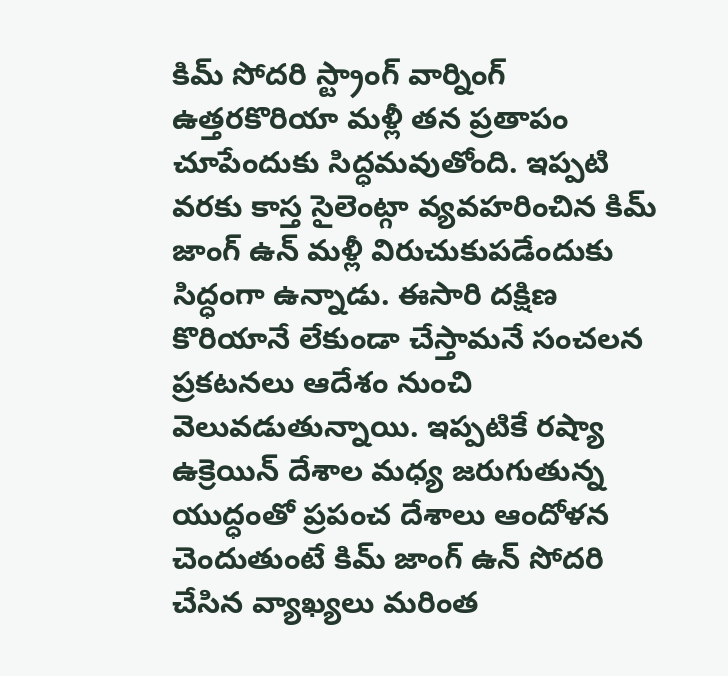కిమ్ సోదరి స్ట్రాంగ్ వార్నింగ్
ఉత్తరకొరియా మళ్లీ తన ప్రతాపం చూపేందుకు సిద్ధమవుతోంది. ఇప్పటి వరకు కాస్త సైలెంట్గా వ్యవహరించిన కిమ్ జాంగ్ ఉన్ మళ్లీ విరుచుకుపడేందుకు సిద్ధంగా ఉన్నాడు. ఈసారి దక్షిణ కొరియానే లేకుండా చేస్తామనే సంచలన ప్రకటనలు ఆదేశం నుంచి వెలువడుతున్నాయి. ఇప్పటికే రష్యా ఉక్రెయిన్ దేశాల మధ్య జరుగుతున్న యుద్ధంతో ప్రపంచ దేశాలు ఆందోళన చెందుతుంటే కిమ్ జాంగ్ ఉన్ సోదరి చేసిన వ్యాఖ్యలు మరింత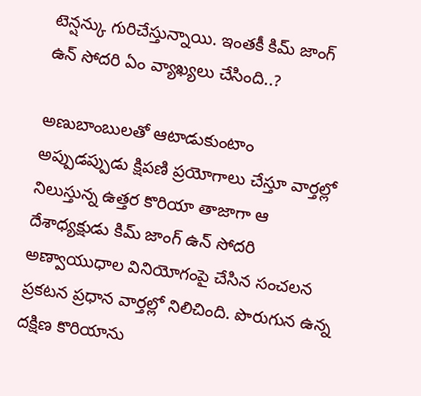టెన్షన్కు గురిచేస్తున్నాయి. ఇంతకీ కిమ్ జాంగ్ ఉన్ సోదరి ఏం వ్యాఖ్యలు చేసింది..?

అణుబాంబులతో ఆటాడుకుంటాం
అప్పుడప్పుడు క్షిపణి ప్రయోగాలు చేస్తూ వార్తల్లో నిలుస్తున్న ఉత్తర కొరియా తాజాగా ఆ దేశాధ్యక్షుడు కిమ్ జాంగ్ ఉన్ సోదరి అణ్వాయుధాల వినియోగంపై చేసిన సంచలన ప్రకటన ప్రధాన వార్తల్లో నిలిచింది. పొరుగున ఉన్న దక్షిణ కొరియాను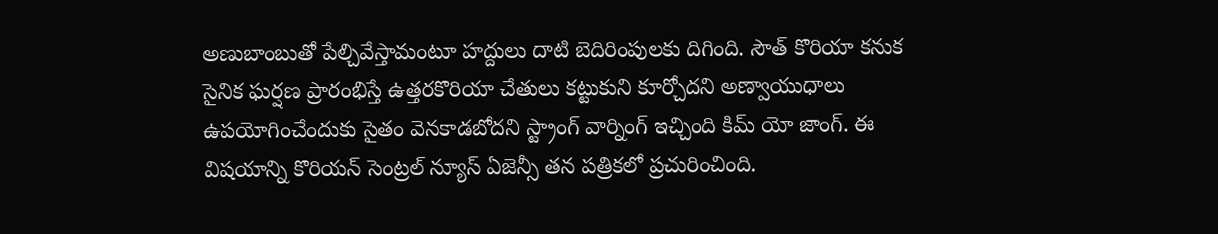అణుబాంబుతో పేల్చివేస్తామంటూ హద్దులు దాటి బెదిరింపులకు దిగింది. సౌత్ కొరియా కనుక సైనిక ఘర్షణ ప్రారంభిస్తే ఉత్తరకొరియా చేతులు కట్టుకుని కూర్చోదని అణ్వాయుధాలు ఉపయోగించేందుకు సైతం వెనకాడబోదని స్ట్రాంగ్ వార్నింగ్ ఇచ్చింది కిమ్ యో జాంగ్. ఈ విషయాన్ని కొరియన్ సెంట్రల్ న్యూస్ ఏజెన్సీ తన పత్రికలో ప్రచురించింది.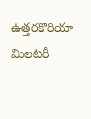ఉత్తరకొరియా మిలటరీ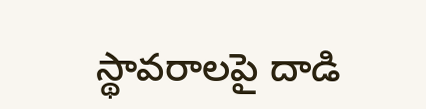స్థావరాలపై దాడి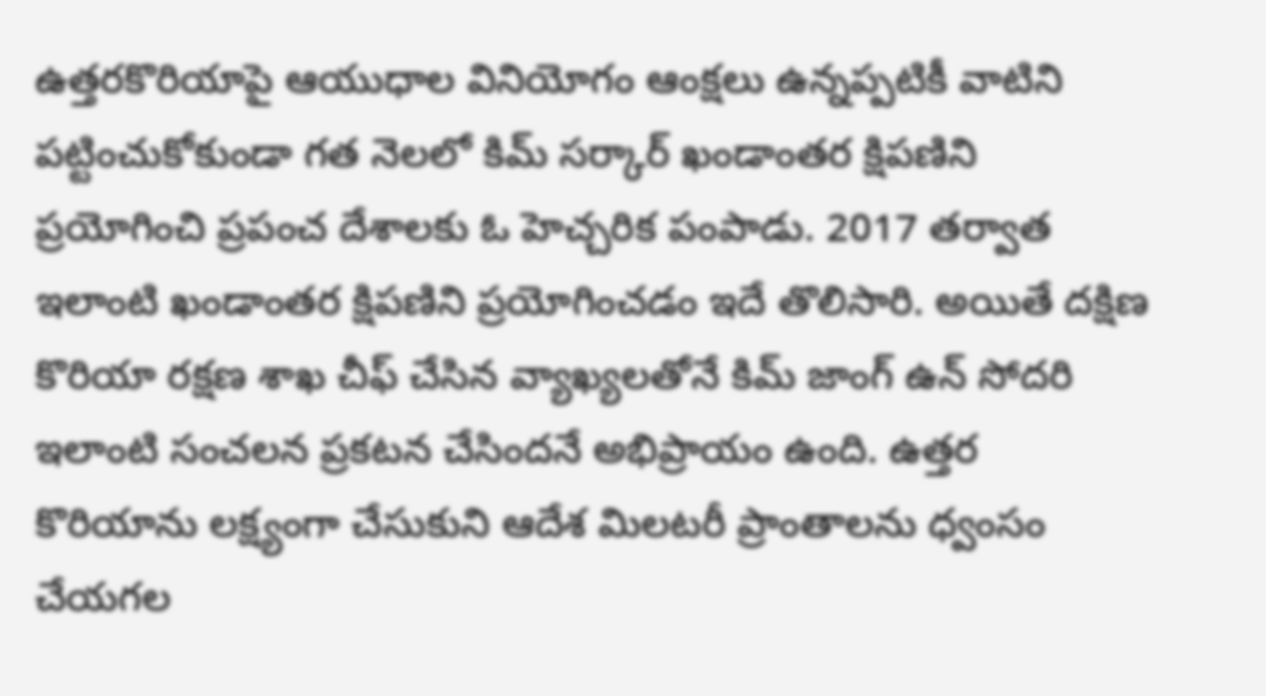ఉత్తరకొరియాపై ఆయుధాల వినియోగం ఆంక్షలు ఉన్నప్పటికీ వాటిని పట్టించుకోకుండా గత నెలలో కిమ్ సర్కార్ ఖండాంతర క్షిపణిని ప్రయోగించి ప్రపంచ దేశాలకు ఓ హెచ్చరిక పంపాడు. 2017 తర్వాత ఇలాంటి ఖండాంతర క్షిపణిని ప్రయోగించడం ఇదే తొలిసారి. అయితే దక్షిణ కొరియా రక్షణ శాఖ చీఫ్ చేసిన వ్యాఖ్యలతోనే కిమ్ జాంగ్ ఉన్ సోదరి ఇలాంటి సంచలన ప్రకటన చేసిందనే అభిప్రాయం ఉంది. ఉత్తర కొరియాను లక్ష్యంగా చేసుకుని ఆదేశ మిలటరీ ప్రాంతాలను ధ్వంసం చేయగల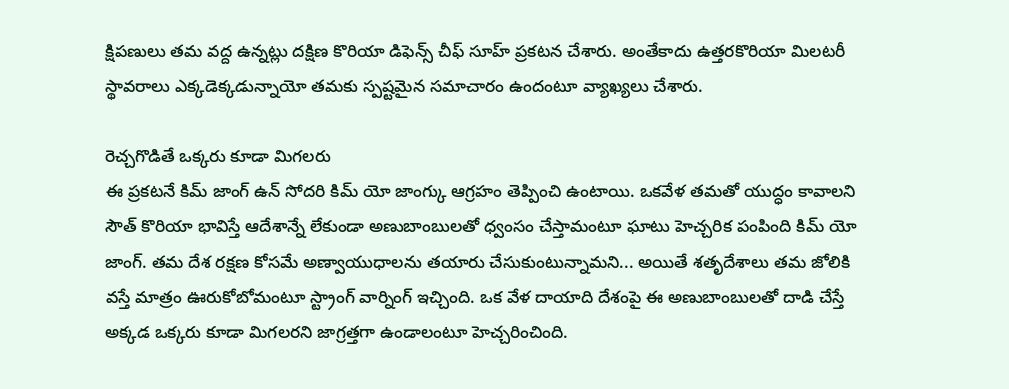క్షిపణులు తమ వద్ద ఉన్నట్లు దక్షిణ కొరియా డిఫెన్స్ చీఫ్ సూహ్ ప్రకటన చేశారు. అంతేకాదు ఉత్తరకొరియా మిలటరీ స్థావరాలు ఎక్కడెక్కడున్నాయో తమకు స్పష్టమైన సమాచారం ఉందంటూ వ్యాఖ్యలు చేశారు.

రెచ్చగొడితే ఒక్కరు కూడా మిగలరు
ఈ ప్రకటనే కిమ్ జాంగ్ ఉన్ సోదరి కిమ్ యో జాంగ్కు ఆగ్రహం తెప్పించి ఉంటాయి. ఒకవేళ తమతో యుద్ధం కావాలని సౌత్ కొరియా భావిస్తే ఆదేశాన్నే లేకుండా అణుబాంబులతో ధ్వంసం చేస్తామంటూ ఘాటు హెచ్చరిక పంపింది కిమ్ యో జాంగ్. తమ దేశ రక్షణ కోసమే అణ్వాయుధాలను తయారు చేసుకుంటున్నామని... అయితే శతృదేశాలు తమ జోలికి వస్తే మాత్రం ఊరుకోబోమంటూ స్ట్రాంగ్ వార్నింగ్ ఇచ్చింది. ఒక వేళ దాయాది దేశంపై ఈ అణుబాంబులతో దాడి చేస్తే అక్కడ ఒక్కరు కూడా మిగలరని జాగ్రత్తగా ఉండాలంటూ హెచ్చరించింది.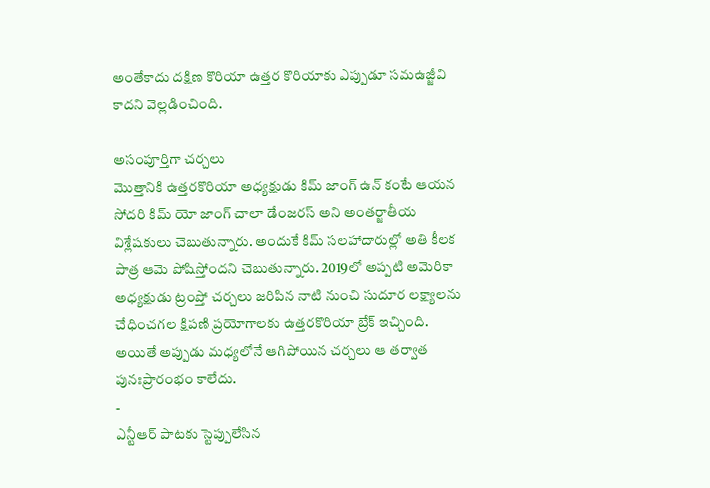అంతేకాదు దక్షిణ కొరియా ఉత్తర కొరియాకు ఎప్పుడూ సమఉజ్జీవి కాదని వెల్లడించింది.

అసంపూర్తిగా చర్చలు
మొత్తానికి ఉత్తరకొరియా అధ్యక్షుడు కిమ్ జాంగ్ ఉన్ కంటే ఆయన సోదరి కిమ్ యో జాంగ్ చాలా డేంజరస్ అని అంతర్జాతీయ విశ్లేషకులు చెబుతున్నారు. అందుకే కిమ్ సలహాదారుల్లో అతి కీలక పాత్ర ఆమె పోషిస్తోందని చెబుతున్నారు. 2019లో అప్పటి అమెరికా అధ్యక్షుడు ట్రంప్తో చర్చలు జరిపిన నాటి నుంచి సుదూర లక్ష్యాలను చేధించగల క్షిపణి ప్రయోగాలకు ఉత్తరకొరియా బ్రేక్ ఇచ్చింది. అయితే అప్పుడు మధ్యలోనే ఆగిపోయిన చర్చలు ఆ తర్వాత పునఃప్రారంభం కాలేదు.
-
ఎన్టీఆర్ పాటకు స్టెప్పులేసిన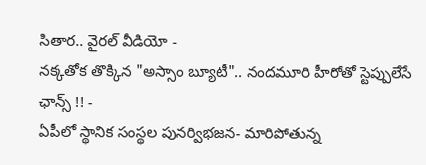సితార.. వైరల్ వీడియో -
నక్కతోక తొక్కిన "అస్సాం బ్యూటీ".. నందమూరి హీరోతో స్టెప్పులేసే ఛాన్స్ !! -
ఏపీలో స్థానిక సంస్థల పునర్విభజన- మారిపోతున్న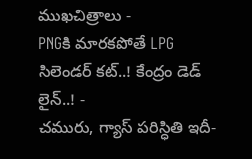ముఖచిత్రాలు -
PNGకి మారకపోతే LPG సిలెండర్ కట్..! కేంద్రం డెడ్ లైన్..! -
చమురు, గ్యాస్ పరిస్ధితి ఇదీ-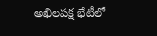అఖిలపక్ష భేటీలో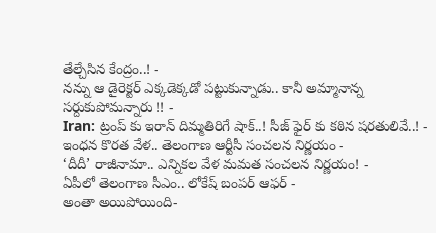తేల్చేసిన కేంద్రం..! -
నన్ను ఆ డైరెక్టర్ ఎక్కడెక్కడో పట్టుకున్నాడు.. కానీ అమ్మానాన్న సర్దుకుపోమన్నారు !! -
Iran: ట్రంప్ కు ఇరాన్ దిమ్మతిరిగే షాక్..! సీజ్ ఫైర్ కు కఠిన షరతులివే..! -
ఇంధన కొరత వేళ.. తెలంగాణ ఆర్టీసీ సంచలన నిర్ణయం -
‘దీదీ’ రాజీనామా.. ఎన్నికల వేళ మమత సంచలన నిర్ణయం! -
ఏపీలో తెలంగాణ సీఎం.. లోకేష్ బంపర్ ఆఫర్ -
అంతా అయిపోయింది-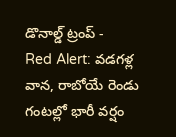డొనాల్డ్ ట్రంప్ -
Red Alert: వడగళ్ల వాన, రాబోయే రెండు గంటల్లో భారీ వర్షం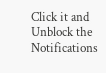Click it and Unblock the Notifications